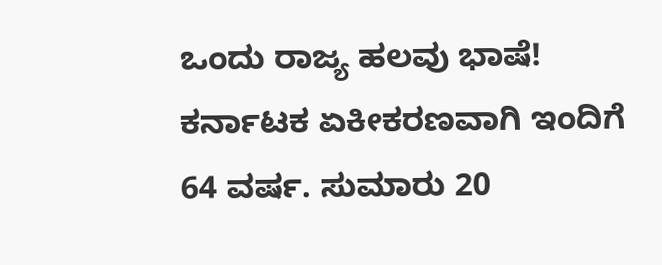ಒಂದು ರಾಜ್ಯ ಹಲವು ಭಾಷೆ!
ಕರ್ನಾಟಕ ಏಕೀಕರಣವಾಗಿ ಇಂದಿಗೆ 64 ವರ್ಷ. ಸುಮಾರು 20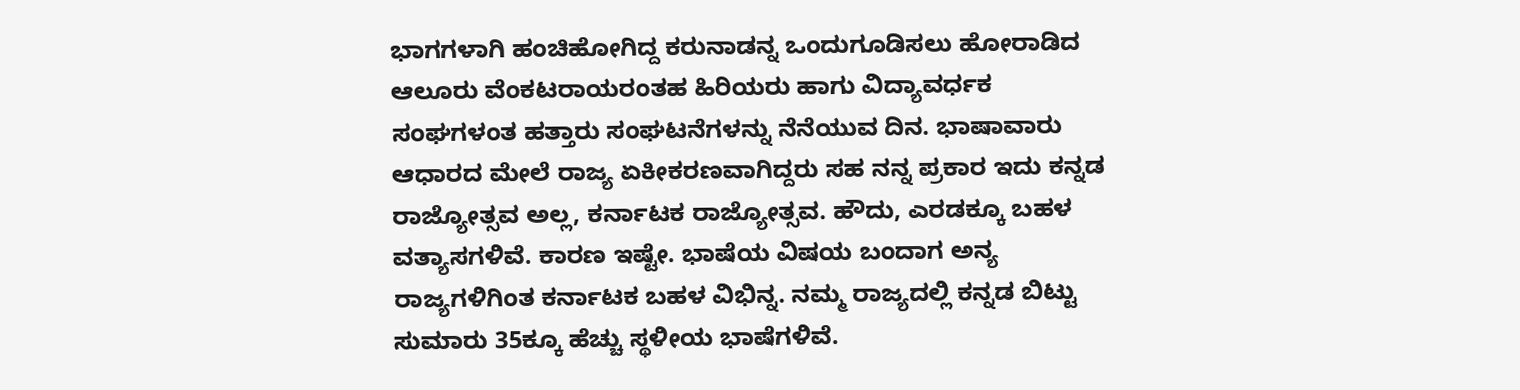ಭಾಗಗಳಾಗಿ ಹಂಚಿಹೋಗಿದ್ದ ಕರುನಾಡನ್ನ ಒಂದುಗೂಡಿಸಲು ಹೋರಾಡಿದ ಆಲೂರು ವೆಂಕಟರಾಯರಂತಹ ಹಿರಿಯರು ಹಾಗು ವಿದ್ಯಾವರ್ಧಕ ಸಂಘಗಳಂತ ಹತ್ತಾರು ಸಂಘಟನೆಗಳನ್ನು ನೆನೆಯುವ ದಿನ. ಭಾಷಾವಾರು ಆಧಾರದ ಮೇಲೆ ರಾಜ್ಯ ಏಕೀಕರಣವಾಗಿದ್ದರು ಸಹ ನನ್ನ ಪ್ರಕಾರ ಇದು ಕನ್ನಡ ರಾಜ್ಯೋತ್ಸವ ಅಲ್ಲ, ಕರ್ನಾಟಕ ರಾಜ್ಯೋತ್ಸವ. ಹೌದು, ಎರಡಕ್ಕೂ ಬಹಳ ವತ್ಯಾಸಗಳಿವೆ. ಕಾರಣ ಇಷ್ಟೇ. ಭಾಷೆಯ ವಿಷಯ ಬಂದಾಗ ಅನ್ಯ ರಾಜ್ಯಗಳಿಗಿಂತ ಕರ್ನಾಟಕ ಬಹಳ ವಿಭಿನ್ನ. ನಮ್ಮ ರಾಜ್ಯದಲ್ಲಿ ಕನ್ನಡ ಬಿಟ್ಟು ಸುಮಾರು 35ಕ್ಕೂ ಹೆಚ್ಚು ಸ್ಥಳೀಯ ಭಾಷೆಗಳಿವೆ.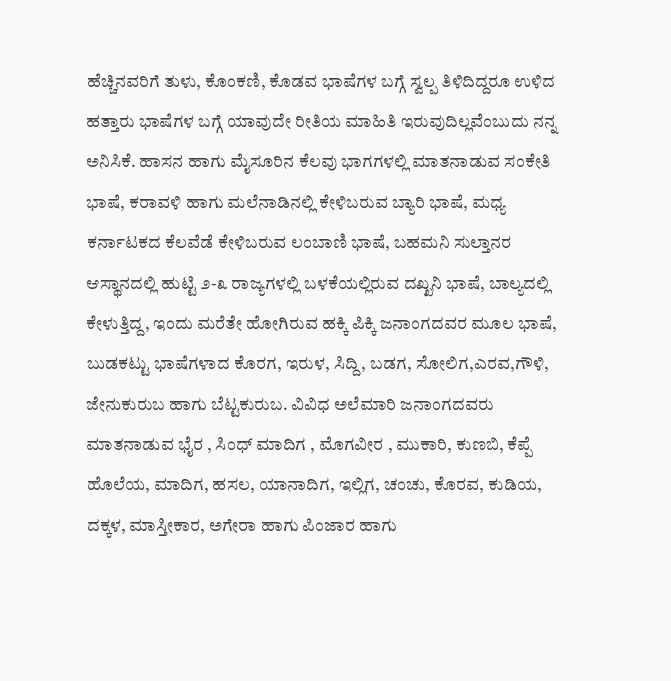ಹೆಚ್ಚಿನವರಿಗೆ ತುಳು, ಕೊಂಕಣಿ, ಕೊಡವ ಭಾಷೆಗಳ ಬಗ್ಗೆ ಸ್ವಲ್ಪ ತಿಳಿದಿದ್ದರೂ ಉಳಿದ ಹತ್ತಾರು ಭಾಷೆಗಳ ಬಗ್ಗೆ ಯಾವುದೇ ರೀತಿಯ ಮಾಹಿತಿ ಇರುವುದಿಲ್ಲವೆಂಬುದು ನನ್ನ ಅನಿಸಿಕೆ. ಹಾಸನ ಹಾಗು ಮೈಸೂರಿನ ಕೆಲವು ಭಾಗಗಳಲ್ಲಿ ಮಾತನಾಡುವ ಸಂಕೇತಿ ಭಾಷೆ, ಕರಾವಳಿ ಹಾಗು ಮಲೆನಾಡಿನಲ್ಲಿ ಕೇಳಿಬರುವ ಬ್ಯಾರಿ ಭಾಷೆ, ಮಧ್ಯ ಕರ್ನಾಟಕದ ಕೆಲವೆಡೆ ಕೇಳಿಬರುವ ಲಂಬಾಣಿ ಭಾಷೆ, ಬಹಮನಿ ಸುಲ್ತಾನರ ಆಸ್ಥಾನದಲ್ಲಿ ಹುಟ್ಟಿ ೨-೩ ರಾಜ್ಯಗಳಲ್ಲಿ ಬಳಕೆಯಲ್ಲಿರುವ ದಖ್ಖನಿ ಭಾಷೆ, ಬಾಲ್ಯದಲ್ಲಿ ಕೇಳುತ್ತಿದ್ದ, ಇಂದು ಮರೆತೇ ಹೋಗಿರುವ ಹಕ್ಕಿ ಪಿಕ್ಕಿ ಜನಾಂಗದವರ ಮೂಲ ಭಾಷೆ, ಬುಡಕಟ್ಟು ಭಾಷೆಗಳಾದ ಕೊರಗ, ಇರುಳ, ಸಿದ್ದಿ, ಬಡಗ, ಸೋಲಿಗ,ಎರವ,ಗೌಳಿ, ಜೇನುಕುರುಬ ಹಾಗು ಬೆಟ್ಟಕುರುಬ. ವಿವಿಧ ಅಲೆಮಾರಿ ಜನಾಂಗದವರು ಮಾತನಾಡುವ ಭೈರ , ಸಿಂಧ್ ಮಾದಿಗ , ಮೊಗವೀರ , ಮುಕಾರಿ, ಕುಣಬಿ, ಕೆಪ್ಪೆ ಹೊಲೆಯ, ಮಾದಿಗ, ಹಸಲ, ಯಾನಾದಿಗ, ಇಲ್ಲಿಗ, ಚಂಚು, ಕೊರವ, ಕುಡಿಯ, ದಕ್ಕಳ, ಮಾಸ್ತೀಕಾರ, ಅಗೇರಾ ಹಾಗು ಪಿಂಜಾರ ಹಾಗು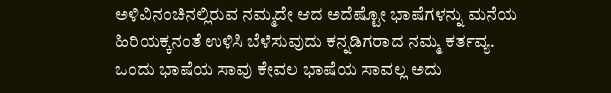ಅಳಿವಿನಂಚಿನಲ್ಲಿರುವ ನಮ್ಮದೇ ಆದ ಅದೆಷ್ಟೋ ಭಾಷೆಗಳನ್ನು ಮನೆಯ ಹಿರಿಯಕ್ಕನಂತೆ ಉಳಿಸಿ ಬೆಳೆಸುವುದು ಕನ್ನಡಿಗರಾದ ನಮ್ಮ ಕರ್ತವ್ಯ. ಒಂದು ಭಾಷೆಯ ಸಾವು ಕೇವಲ ಭಾಷೆಯ ಸಾವಲ್ಲ ಅದು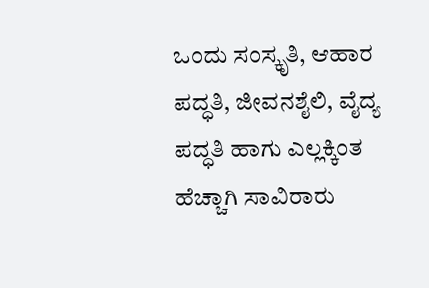ಒಂದು ಸಂಸ್ಕೃತಿ, ಆಹಾರ ಪದ್ಧತಿ, ಜೀವನಶೈಲಿ, ವೈದ್ಯ ಪದ್ಧತಿ ಹಾಗು ಎಲ್ಲಕ್ಕಿಂತ ಹೆಚ್ಚಾಗಿ ಸಾವಿರಾರು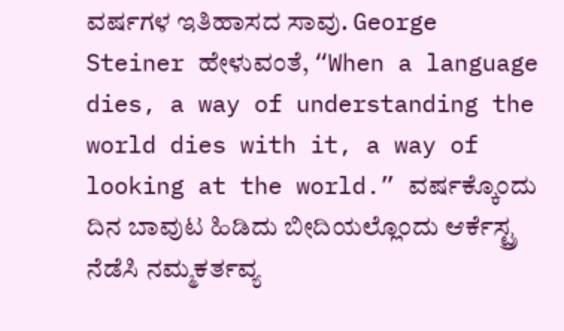ವರ್ಷಗಳ ಇತಿಹಾಸದ ಸಾವು. George Steiner ಹೇಳುವಂತೆ, “When a language dies, a way of understanding the world dies with it, a way of looking at the world.” ವರ್ಷಕ್ಕೊಂದು ದಿನ ಬಾವುಟ ಹಿಡಿದು ಬೀದಿಯಲ್ಲೊಂದು ಆರ್ಕೆಸ್ಟ್ರ ನೆಡೆಸಿ ನಮ್ಮಕರ್ತವ್ಯ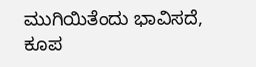ಮುಗಿಯಿತೆಂದು ಭಾವಿಸದೆ, ಕೂಪ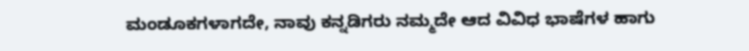ಮಂಡೂಕಗಳಾಗದೇ, ನಾವು ಕನ್ನಡಿಗರು ನಮ್ಮದೇ ಆದ ವಿವಿಧ ಭಾಷೆಗಳ ಹಾಗು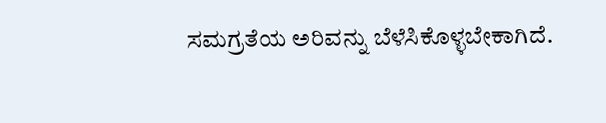ಸಮಗ್ರತೆಯ ಅರಿವನ್ನು ಬೆಳೆಸಿಕೊಳ್ಳಬೇಕಾಗಿದೆ.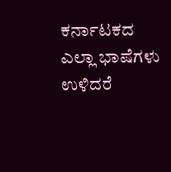ಕರ್ನಾಟಕದ ಎಲ್ಲಾ ಭಾಷೆಗಳು ಉಳಿದರೆ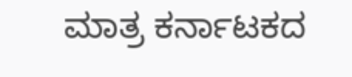ಮಾತ್ರ ಕರ್ನಾಟಕದ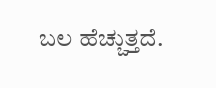ಬಲ ಹೆಚ್ಚುತ್ತದೆ.